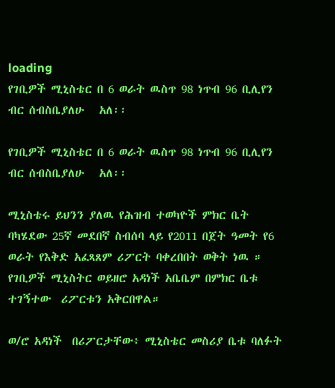loading
የገቢዎች ሚኒስቴር በ 6 ወራት ዉስጥ 98 ነጥብ 96 ቢሊየን ብር ሰብስቤያለሁ   አለ፡፡

የገቢዎች ሚኒስቴር በ 6 ወራት ዉስጥ 98 ነጥብ 96 ቢሊየን ብር ሰብስቤያለሁ   አለ፡፡

ሚኒስቴሩ ይህንን ያለዉ የሕዝብ ተወካዮች ምክር ቤት ባካሄደው 25ኛ መደበኛ ስብሰባ ላይ የ2011 በጀት ዓመት የ6 ወራት የእቅድ አፈጻጸም ሪፖርት ባቀረበበት ወቅት ነዉ ።
የገቢዎች ሚኒስትር ወይዘሮ አዳነች አቤቤም በምክር ቤቱ ተገኝተው  ሪፖርቱን አቅርበዋል።

ወ/ሮ አዳነች  በሪፖርታቸው፥ ሚኒስቴር መስሪያ ቤቱ ባለፉት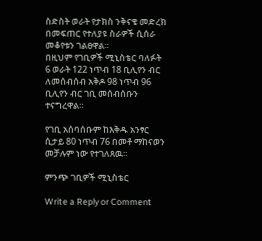ስድስት ወራት የታክስ ንቅናቄ መድረክ በመፍጠር የተለያዩ ስራዎች ሲሰራ መቆየቱን ገልፀዋል።
በዚህም የገቢዎች ሚኒስቴር ባለፉት 6 ወራት 122 ነጥብ 18 ቢሊየን ብር ለመሰብሰብ አቅዶ 98 ነጥብ 96 ቢሊየን ብር ገቢ መሰብሰቡን ተናግረዋል።

የገቢ አሰባሰቡም ከእቅዱ አንፃር ሲታይ 80 ነጥብ 76 በመቶ ማከናወን መቻሉም ነው የተገለጸዉ።

ምንጭ ገቢዎች ሚኒስቴር

Write a Reply or Comment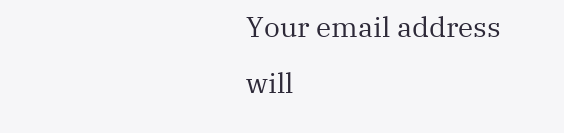Your email address will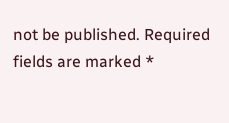not be published. Required fields are marked *